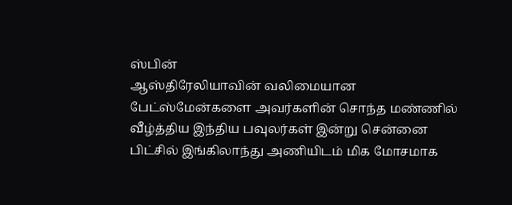ஸ்பின்
ஆஸ்திரேலியாவின் வலிமையான பேட்ஸ்மேன்களை அவர்களின் சொந்த மண்ணில் வீழ்த்திய இந்திய பவுலர்கள் இன்று சென்னை பிட்சில் இங்கிலாந்து அணியிடம் மிக மோசமாக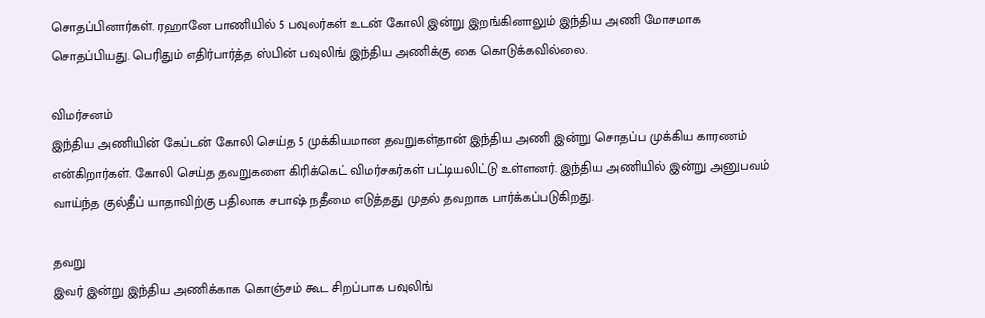சொதப்பினார்கள். ரஹானே பாணியில் 5 பவுலர்கள் உடன் கோலி இன்று இறங்கினாலும் இந்திய அணி மோசமாக சொதப்பியது. பெரிதும் எதிர்பார்த்த ஸ்பின் பவுலிங் இந்திய அணிக்கு கை கொடுக்கவில்லை.

விமர்சனம்
இந்திய அணியின் கேப்டன் கோலி செய்த 5 முக்கியமான தவறுகள்தான் இந்திய அணி இன்று சொதப்ப முக்கிய காரணம் என்கிறார்கள். கோலி செய்த தவறுகளை கிரிக்கெட் விமர்சகர்கள் பட்டியலிட்டு உள்ளனர். இந்திய அணியில் இன்று அனுபவம் வாய்ந்த குல்தீப் யாதாவிற்கு பதிலாக சபாஷ் நதீமை எடுத்தது முதல் தவறாக பார்க்கப்படுகிறது.

தவறு
இவர் இன்று இந்திய அணிக்காக கொஞ்சம் கூட சிறப்பாக பவுலிங்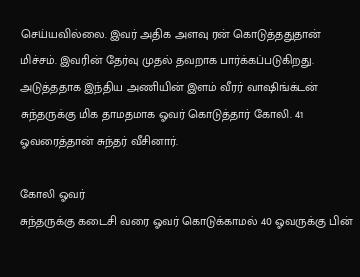செய்யவில்லை. இவர் அதிக அளவு ரன் கொடுத்ததுதான் மிச்சம். இவரின் தேர்வு முதல் தவறாக பார்க்கப்படுகிறது. அடுத்ததாக இந்திய அணியின் இளம் வீரர் வாஷிங்க்டன் சுந்தருக்கு மிக தாமதமாக ஓவர் கொடுத்தார் கோலி. 41 ஓவரைத்தான் சுந்தர் வீசினார்.

கோலி ஓவர்
சுந்தருக்கு கடைசி வரை ஓவர் கொடுக்காமல் 40 ஓவருக்கு பின்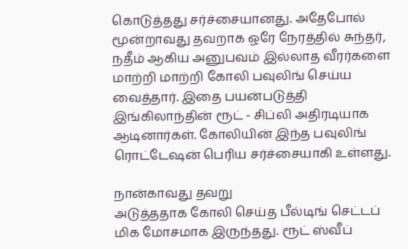கொடுத்தது சர்ச்சையானது. அதேபோல் மூன்றாவது தவறாக ஒரே நேரத்தில் சுந்தர், நதீம் ஆகிய அனுபவம் இல்லாத வீரர்களை மாற்றி மாற்றி கோலி பவுலிங் செய்ய வைத்தார். இதை பயன்படுத்தி இங்கிலாந்தின் ரூட் - சிப்லி அதிரடியாக ஆடினார்கள். கோலியின் இந்த பவுலிங் ரொட்டேஷன் பெரிய சர்ச்சையாகி உள்ளது.

நான்காவது தவறு
அடுத்ததாக கோலி செய்த பீல்டிங் செட்டப் மிக மோசமாக இருந்தது. ரூட் ஸ்வீப்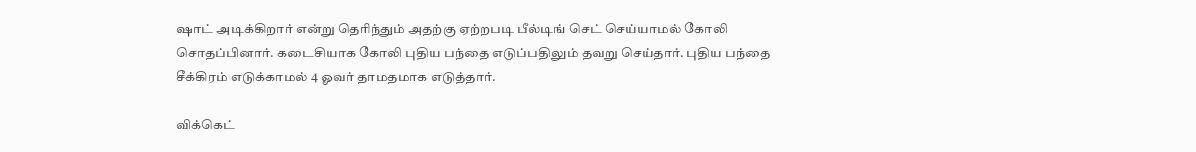ஷாட் அடிக்கிறார் என்று தெரிந்தும் அதற்கு ஏற்றபடி பீல்டிங் செட் செய்யாமல் கோலி சொதப்பினார். கடைசியாக கோலி புதிய பந்தை எடுப்பதிலும் தவறு செய்தார். புதிய பந்தை சீக்கிரம் எடுக்காமல் 4 ஓவர் தாமதமாக எடுத்தார்.

விக்கெட்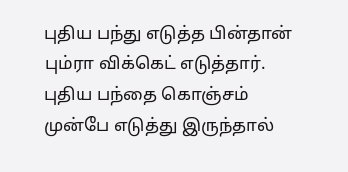புதிய பந்து எடுத்த பின்தான் பும்ரா விக்கெட் எடுத்தார். புதிய பந்தை கொஞ்சம் முன்பே எடுத்து இருந்தால்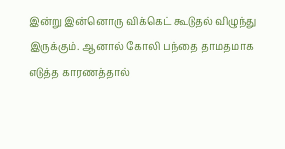இன்று இன்னொரு விக்கெட் கூடுதல் விழுந்து இருக்கும். ஆனால் கோலி பந்தை தாமதமாக எடுத்த காரணத்தால்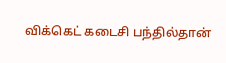விக்கெட் கடைசி பந்தில்தான்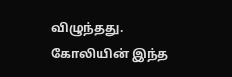விழுந்தது. கோலியின் இந்த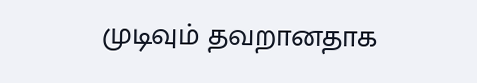முடிவும் தவறானதாக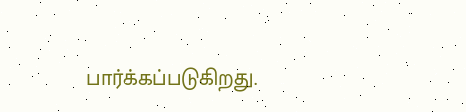பார்க்கப்படுகிறது.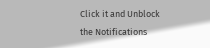Click it and Unblock the Notifications